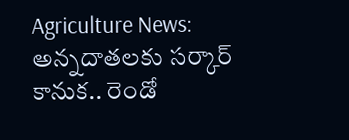Agriculture News: అన్నదాతలకు సర్కార్ కానుక.. రెండో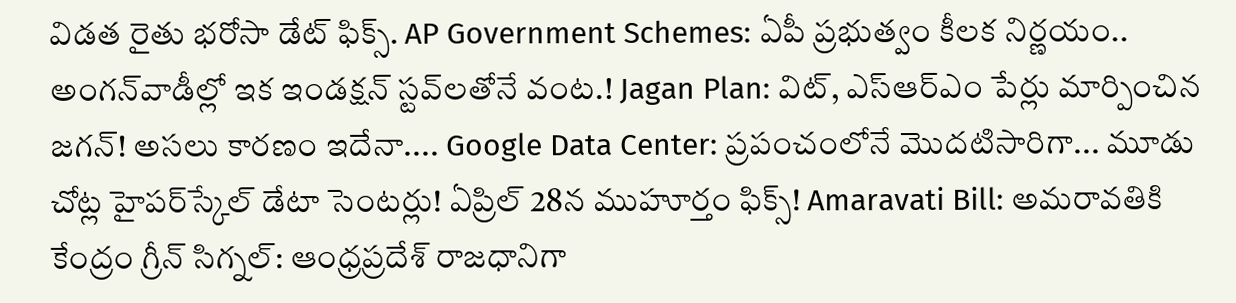విడత రైతు భరోసా డేట్ ఫిక్స్. AP Government Schemes: ఏపీ ప్రభుత్వం కీలక నిర్ణయం.. అంగన్‌వాడీల్లో ఇక ఇండక్షన్ స్టవ్‌లతోనే వంట.! Jagan Plan: విట్, ఎస్ఆర్ఎం పేర్లు మార్పించిన జగన్! అసలు కారణం ఇదేనా.... Google Data Center: ప్రపంచంలోనే మొదటిసారిగా... మూడు చోట్ల హైపర్‌స్కేల్ డేటా సెంటర్లు! ఏప్రిల్ 28న ముహూర్తం ఫిక్స్! Amaravati Bill: అమరావతికి కేంద్రం గ్రీన్ సిగ్నల్: ఆంధ్రప్రదేశ్ రాజధానిగా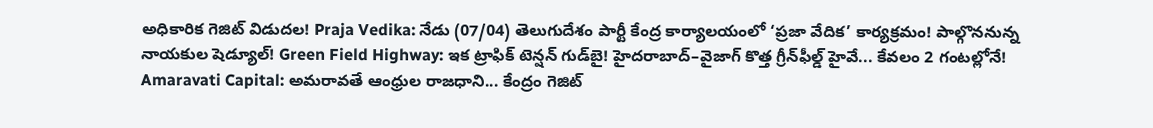అధికారిక గెజిట్ విడుదల! Praja Vedika: నేడు (07/04) తెలుగుదేశం పార్టీ కేంద్ర కార్యాలయంలో ‘ప్రజా వేదిక’ కార్యక్రమం! పాల్గొననున్న నాయకుల షెడ్యూల్! Green Field Highway: ఇక ట్రాఫిక్ టెన్షన్ గుడ్‌బై! హైదరాబాద్–వైజాగ్ కొత్త గ్రీన్‌ఫీల్డ్ హైవే... కేవలం 2 గంటల్లోనే! Amaravati Capital: అమరావతే ఆంధ్రుల రాజధాని... కేంద్రం గెజిట్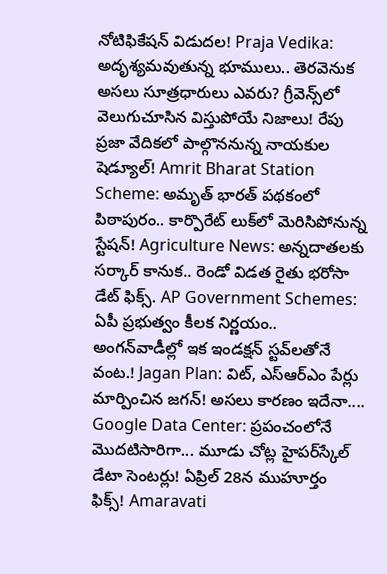నోటిఫికేషన్ విడుదల! Praja Vedika: అదృశ్యమవుతున్న భూములు.. తెరవెనుక అసలు సూత్రధారులు ఎవరు? గ్రీవెన్స్‌లో వెలుగుచూసిన విస్తుపోయే నిజాలు! రేపు ప్రజా వేదికలో పాల్గొననున్న నాయకుల షెడ్యూల్! Amrit Bharat Station Scheme: అమృత్ భారత్ పథకంలో పిఠాపురం.. కార్పొరేట్ లుక్‌లో మెరిసిపోనున్న స్టేషన్! Agriculture News: అన్నదాతలకు సర్కార్ కానుక.. రెండో విడత రైతు భరోసా డేట్ ఫిక్స్. AP Government Schemes: ఏపీ ప్రభుత్వం కీలక నిర్ణయం.. అంగన్‌వాడీల్లో ఇక ఇండక్షన్ స్టవ్‌లతోనే వంట.! Jagan Plan: విట్, ఎస్ఆర్ఎం పేర్లు మార్పించిన జగన్! అసలు కారణం ఇదేనా.... Google Data Center: ప్రపంచంలోనే మొదటిసారిగా... మూడు చోట్ల హైపర్‌స్కేల్ డేటా సెంటర్లు! ఏప్రిల్ 28న ముహూర్తం ఫిక్స్! Amaravati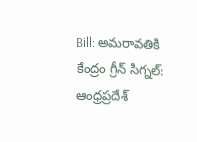Bill: అమరావతికి కేంద్రం గ్రీన్ సిగ్నల్: ఆంధ్రప్రదేశ్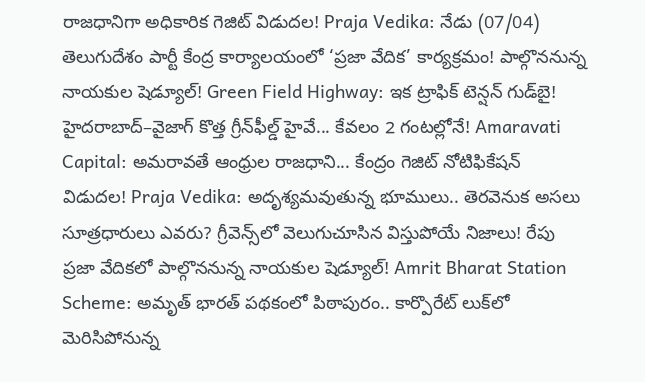రాజధానిగా అధికారిక గెజిట్ విడుదల! Praja Vedika: నేడు (07/04) తెలుగుదేశం పార్టీ కేంద్ర కార్యాలయంలో ‘ప్రజా వేదిక’ కార్యక్రమం! పాల్గొననున్న నాయకుల షెడ్యూల్! Green Field Highway: ఇక ట్రాఫిక్ టెన్షన్ గుడ్‌బై! హైదరాబాద్–వైజాగ్ కొత్త గ్రీన్‌ఫీల్డ్ హైవే... కేవలం 2 గంటల్లోనే! Amaravati Capital: అమరావతే ఆంధ్రుల రాజధాని... కేంద్రం గెజిట్ నోటిఫికేషన్ విడుదల! Praja Vedika: అదృశ్యమవుతున్న భూములు.. తెరవెనుక అసలు సూత్రధారులు ఎవరు? గ్రీవెన్స్‌లో వెలుగుచూసిన విస్తుపోయే నిజాలు! రేపు ప్రజా వేదికలో పాల్గొననున్న నాయకుల షెడ్యూల్! Amrit Bharat Station Scheme: అమృత్ భారత్ పథకంలో పిఠాపురం.. కార్పొరేట్ లుక్‌లో మెరిసిపోనున్న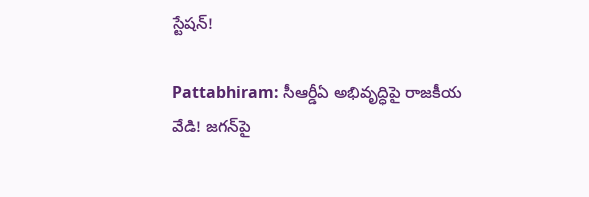స్టేషన్!

Pattabhiram: సీఆర్డీఏ అభివృద్ధిపై రాజకీయ వేడి! జగన్‌పై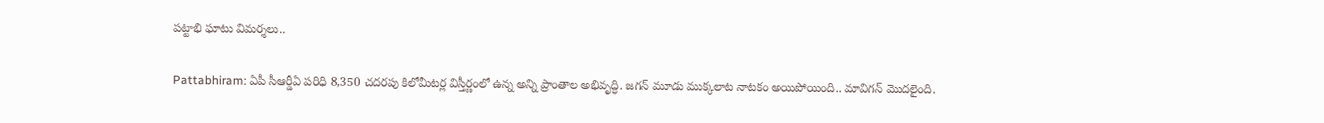పట్టాభి ఘాటు విమర్శలు..

Pattabhiram: ఏపీ సీఆర్డీఏ పరిధి 8,350 చదరపు కిలోమీటర్ల విస్తీర్ణంలో ఉన్న అన్ని ప్రాంతాల అభివృద్ధి. జగన్ మూడు ముక్కలాట నాటకం అయిపోయింది.. మావిగన్ మొదలైంది.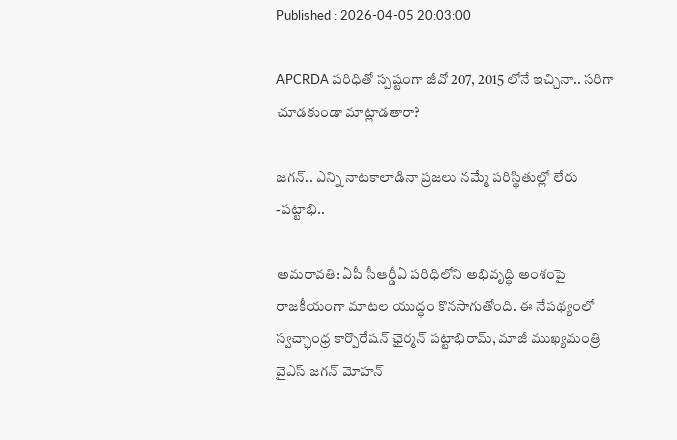Published : 2026-04-05 20:03:00

APCRDA పరిధితో స్పష్టంగా జీవో 207, 2015 లోనే ఇచ్చినా.. సరిగా చూడకుండా మాట్లాడతారా?

జగన్.. ఎన్ని నాటకాలాడినా ప్రజలు నమ్మే పరిస్థితుల్లో లేరు -పట్టాభి..

అమరావతి: ఏపీ సీఆర్డీఏ పరిధిలోని అభివృద్ధి అంశంపై రాజకీయంగా మాటల యుద్ధం కొనసాగుతోంది. ఈ నేపథ్యంలో స్వచ్ఛాంధ్ర కార్పొరేషన్ ఛైర్మన్ పట్టాభిరామ్, మాజీ ముఖ్యమంత్రి వైఎస్ జగన్ మోహన్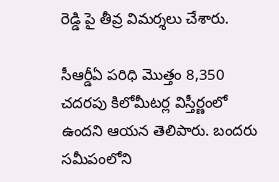రెడ్డి పై తీవ్ర విమర్శలు చేశారు.

సీఆర్డీఏ పరిధి మొత్తం 8,350 చదరపు కిలోమీటర్ల విస్తీర్ణంలో ఉందని ఆయన తెలిపారు. బందరు సమీపంలోని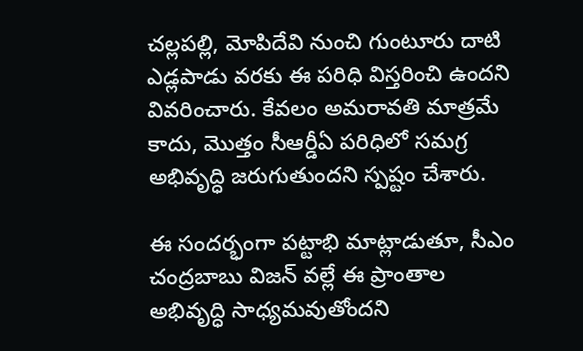చల్లపల్లి, మోపిదేవి నుంచి గుంటూరు దాటి ఎడ్లపాడు వరకు ఈ పరిధి విస్తరించి ఉందని వివరించారు. కేవలం అమరావతి మాత్రమే కాదు, మొత్తం సీఆర్డీఏ పరిధిలో సమగ్ర అభివృద్ధి జరుగుతుందని స్పష్టం చేశారు.

ఈ సందర్భంగా పట్టాభి మాట్లాడుతూ, సీఎం చంద్రబాబు విజన్ వల్లే ఈ ప్రాంతాల అభివృద్ధి సాధ్యమవుతోందని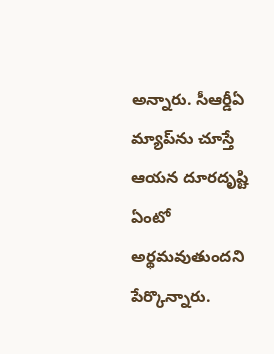అన్నారు. సీఆర్డీఏ మ్యాప్‌ను చూస్తే ఆయన దూరదృష్టి ఏంటో అర్థమవుతుందని పేర్కొన్నారు.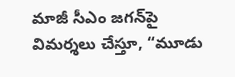మాజీ సీఎం జగన్‌పై విమర్శలు చేస్తూ, “మూడు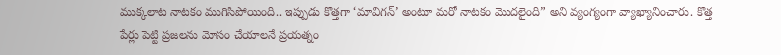ముక్కలాట నాటకం ముగిసిపోయింది.. ఇప్పుడు కొత్తగా ‘మావిగన్’ అంటూ మరో నాటకం మొదలైంది” అని వ్యంగ్యంగా వ్యాఖ్యానించారు. కొత్త పేర్లు పెట్టి ప్రజలను మోసం చేయాలనే ప్రయత్నం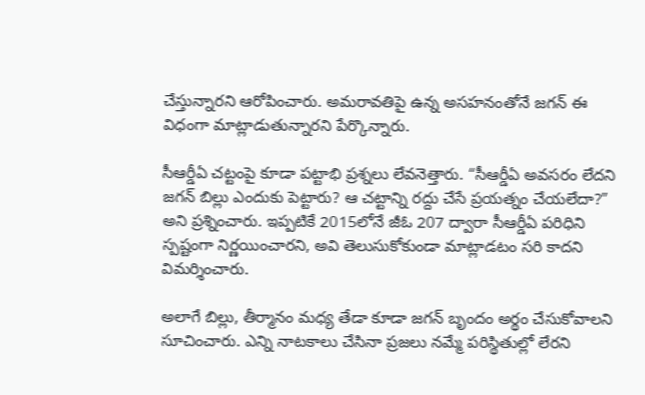చేస్తున్నారని ఆరోపించారు. అమరావతిపై ఉన్న అసహనంతోనే జగన్ ఈ విధంగా మాట్లాడుతున్నారని పేర్కొన్నారు.

సీఆర్డీఏ చట్టంపై కూడా పట్టాభి ప్రశ్నలు లేవనెత్తారు. “సీఆర్డీఏ అవసరం లేదని జగన్ బిల్లు ఎందుకు పెట్టారు? ఆ చట్టాన్ని రద్దు చేసే ప్రయత్నం చేయలేదా?” అని ప్రశ్నించారు. ఇప్పటికే 2015లోనే జీఓ 207 ద్వారా సీఆర్డీఏ పరిధిని స్పష్టంగా నిర్ణయించారని, అవి తెలుసుకోకుండా మాట్లాడటం సరి కాదని విమర్శించారు.

అలాగే బిల్లు, తీర్మానం మధ్య తేడా కూడా జగన్ బృందం అర్థం చేసుకోవాలని సూచించారు. ఎన్ని నాటకాలు చేసినా ప్రజలు నమ్మే పరిస్థితుల్లో లేరని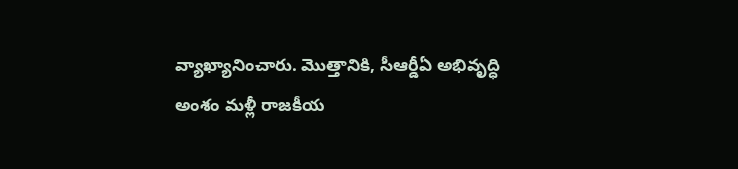వ్యాఖ్యానించారు. మొత్తానికి, సీఆర్డీఏ అభివృద్ధి అంశం మళ్లీ రాజకీయ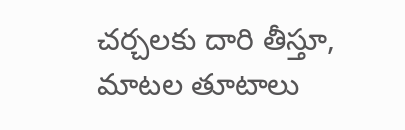చర్చలకు దారి తీస్తూ, మాటల తూటాలు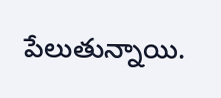పేలుతున్నాయి.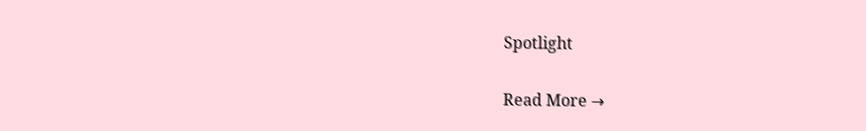Spotlight

Read More →